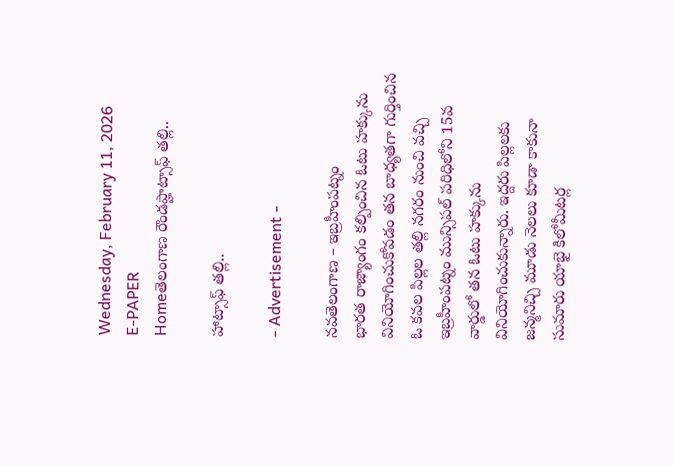Wednesday, February 11, 2026
E-PAPER
Homeతెలంగాణ రౌండప్హాట్సాఫ్ తల్లి..

హాట్సాఫ్ తల్లి..

- Advertisement -

నవతెలంగాణ – ఇబ్రహీంపట్నం
భారత రాజ్యాంగం కల్పించిన ఓటు హక్కును వినియోగించుకోవడం తన బాధ్యతగా గుర్తించిన ఓ కవల పిల్లల తల్లి నగరం నుంచి వచ్చి ఇబ్రహీంపట్నం మున్సిపల్ పరిధిలోని 15వ వార్డులో తన ఓటు హక్కును వినియోగించుకున్నారు. ఇద్దరు పిల్లలకు జన్మనిచ్చి మూడు నెలలు కూడా కాకునా సుమారు యాభై కిలోమీటర్ల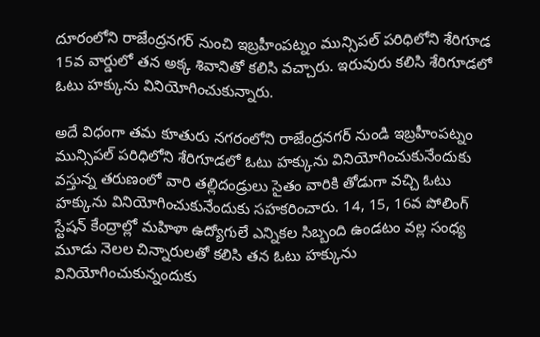దూరంలోని రాజేంద్రనగర్ నుంచి ఇబ్రహీంపట్నం మున్సిపల్ పరిధిలోని శేరిగూడ 15వ వార్డులో తన అక్క శివానితో కలిసి వచ్చారు. ఇరువురు కలిసి శేరిగూడలో ఓటు హక్కును వినియోగించుకున్నారు.

అదే విధంగా తమ కూతురు నగరంలోని రాజేంద్రనగర్ నుండి ఇబ్రహీంపట్నం మున్సిపల్ పరిధిలోని శేరిగూడలో ఓటు హక్కును వినియోగించుకునేందుకు వస్తున్న తరుణంలో వారి తల్లిదండ్రులు సైతం వారికి తోడుగా వచ్చి ఓటు హక్కును వినియోగించుకునేందుకు సహకరించారు. 14, 15, 16వ పోలింగ్ స్టేషన్ కేంద్రాల్లో మహిళా ఉద్యోగులే ఎన్నికల సిబ్బంది ఉండటం వల్ల సంధ్య మూడు నెలల చిన్నారులతో కలిసి తన ఓటు హక్కును వినియోగించుకున్నందుకు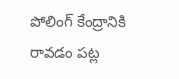పోలింగ్ కేంద్రానికి రావడం పట్ల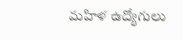మహిళ ఉద్యోగులు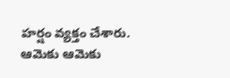హర్షం వ్యక్తం చేశారు. ఆమెకు ఆమెకు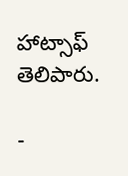హాట్సాఫ్ తెలిపారు.

-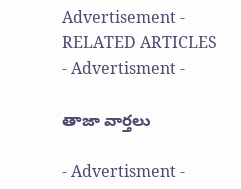Advertisement -
RELATED ARTICLES
- Advertisment -

తాజా వార్తలు

- Advertisment -